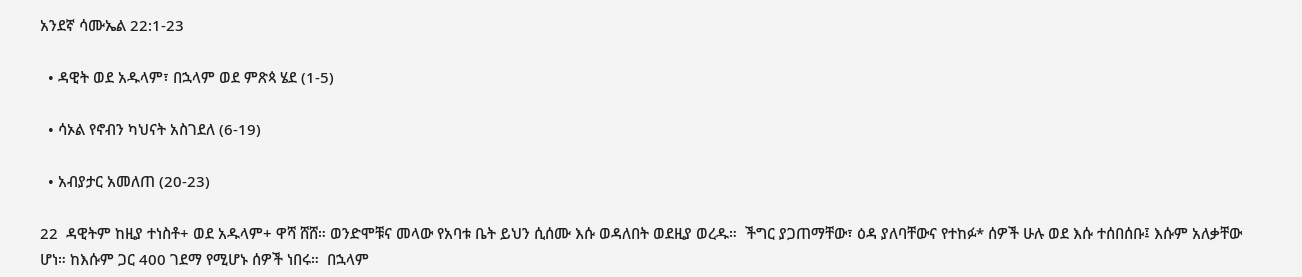አንደኛ ሳሙኤል 22:1-23

  • ዳዊት ወደ አዱላም፣ በኋላም ወደ ምጽጳ ሄደ (1-5)

  • ሳኦል የኖብን ካህናት አስገደለ (6-19)

  • አብያታር አመለጠ (20-23)

22  ዳዊትም ከዚያ ተነስቶ+ ወደ አዱላም+ ዋሻ ሸሸ። ወንድሞቹና መላው የአባቱ ቤት ይህን ሲሰሙ እሱ ወዳለበት ወደዚያ ወረዱ።  ችግር ያጋጠማቸው፣ ዕዳ ያለባቸውና የተከፉ* ሰዎች ሁሉ ወደ እሱ ተሰበሰቡ፤ እሱም አለቃቸው ሆነ። ከእሱም ጋር 400 ገደማ የሚሆኑ ሰዎች ነበሩ።  በኋላም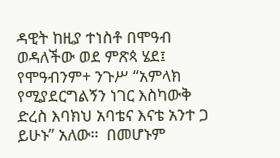ዳዊት ከዚያ ተነስቶ በሞዓብ ወዳለችው ወደ ምጽጳ ሄደ፤ የሞዓብንም+ ንጉሥ “አምላክ የሚያደርግልኝን ነገር እስካውቅ ድረስ እባክህ አባቴና እናቴ አንተ ጋ ይሁኑ” አለው።  በመሆኑም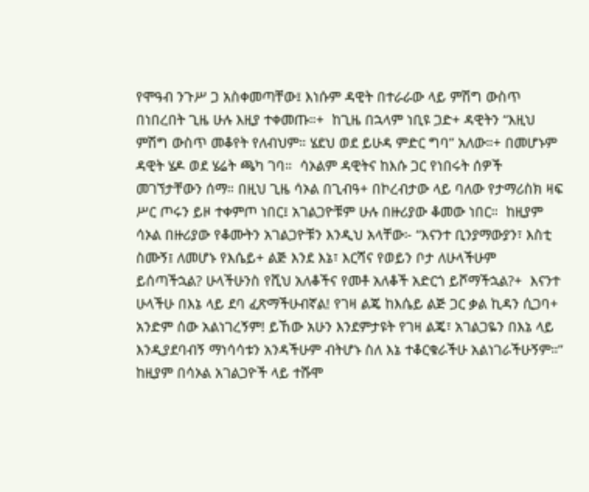የሞዓብ ንጉሥ ጋ አስቀመጣቸው፤ እነሱም ዳዊት በተራራው ላይ ምሽግ ውስጥ በነበረበት ጊዜ ሁሉ እዚያ ተቀመጡ።+  ከጊዜ በኋላም ነቢዩ ጋድ+ ዳዊትን “እዚህ ምሽግ ውስጥ መቆየት የለብህም። ሄደህ ወደ ይሁዳ ምድር ግባ” አለው።+ በመሆኑም ዳዊት ሄዶ ወደ ሄሬት ጫካ ገባ።  ሳኦልም ዳዊትና ከእሱ ጋር የነበሩት ሰዎች መገኘታቸውን ሰማ። በዚህ ጊዜ ሳኦል በጊብዓ+ በኮረብታው ላይ ባለው የታማሪስክ ዛፍ ሥር ጦሩን ይዞ ተቀምጦ ነበር፤ አገልጋዮቹም ሁሉ በዙሪያው ቆመው ነበር።  ከዚያም ሳኦል በዙሪያው የቆሙትን አገልጋዮቹን እንዲህ አላቸው፦ “እናንተ ቢንያማውያን፣ እስቲ ስሙኝ፤ ለመሆኑ የእሴይ+ ልጅ እንደ እኔ፣ እርሻና የወይን ቦታ ለሁላችሁም ይሰጣችኋል? ሁላችሁንስ የሺህ አለቆችና የመቶ አለቆች አድርጎ ይሾማችኋል?+  እናንተ ሁላችሁ በእኔ ላይ ደባ ፈጽማችሁብኛል! የገዛ ልጄ ከእሴይ ልጅ ጋር ቃል ኪዳን ሲጋባ+ አንድም ሰው አልነገረኝም! ይኸው አሁን እንደምታዩት የገዛ ልጄ፣ አገልጋዬን በእኔ ላይ እንዲያደባብኝ ማነሳሳቱን አንዳችሁም ብትሆኑ ስለ እኔ ተቆርቁራችሁ አልነገራችሁኝም።”  ከዚያም በሳኦል አገልጋዮች ላይ ተሹሞ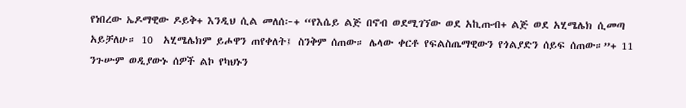የነበረው ኤዶማዊው ዶይቅ+ እንዲህ ሲል መለሰ፦+ “የእሴይ ልጅ በኖብ ወደሚገኘው ወደ አኪጡብ+ ልጅ ወደ አሂሜሌክ ሲመጣ አይቻለሁ። 10  አሂሜሌክም ይሖዋን ጠየቀለት፤ ስንቅም ሰጠው። ሌላው ቀርቶ የፍልስጤማዊውን የጎልያድን ሰይፍ ሰጠው።”+ 11  ንጉሡም ወዲያውኑ ሰዎች ልኮ የካህኑን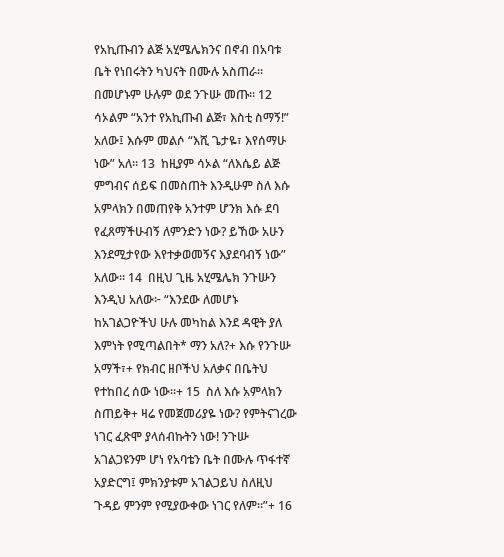የአኪጡብን ልጅ አሂሜሌክንና በኖብ በአባቱ ቤት የነበሩትን ካህናት በሙሉ አስጠራ። በመሆኑም ሁሉም ወደ ንጉሡ መጡ። 12  ሳኦልም “አንተ የአኪጡብ ልጅ፣ እስቲ ስማኝ!” አለው፤ እሱም መልሶ “እሺ ጌታዬ፣ እየሰማሁ ነው” አለ። 13  ከዚያም ሳኦል “ለእሴይ ልጅ ምግብና ሰይፍ በመስጠት እንዲሁም ስለ እሱ አምላክን በመጠየቅ አንተም ሆንክ እሱ ደባ የፈጸማችሁብኝ ለምንድን ነው? ይኸው አሁን እንደሚታየው እየተቃወመኝና እያደባብኝ ነው” አለው። 14  በዚህ ጊዜ አሂሜሌክ ንጉሡን እንዲህ አለው፦ “እንደው ለመሆኑ ከአገልጋዮችህ ሁሉ መካከል እንደ ዳዊት ያለ እምነት የሚጣልበት* ማን አለ?+ እሱ የንጉሡ አማች፣+ የክብር ዘቦችህ አለቃና በቤትህ የተከበረ ሰው ነው።+ 15  ስለ እሱ አምላክን ስጠይቅ+ ዛሬ የመጀመሪያዬ ነው? የምትናገረው ነገር ፈጽሞ ያላሰብኩትን ነው! ንጉሡ አገልጋዩንም ሆነ የአባቴን ቤት በሙሉ ጥፋተኛ አያድርግ፤ ምክንያቱም አገልጋይህ ስለዚህ ጉዳይ ምንም የሚያውቀው ነገር የለም።”+ 16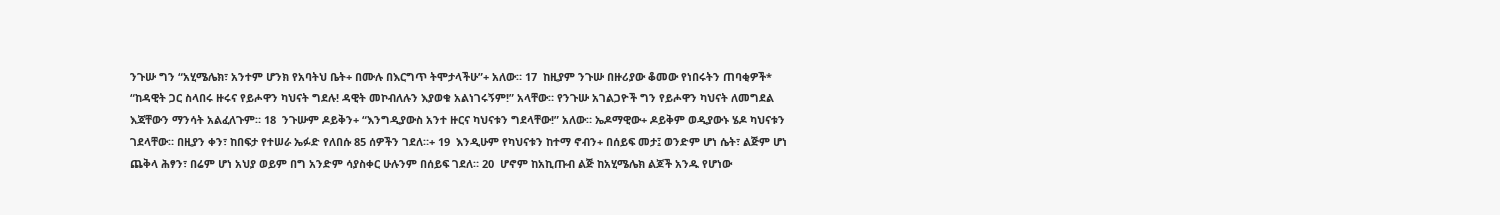ንጉሡ ግን “አሂሜሌክ፣ አንተም ሆንክ የአባትህ ቤት+ በሙሉ በእርግጥ ትሞታላችሁ”+ አለው። 17  ከዚያም ንጉሡ በዙሪያው ቆመው የነበሩትን ጠባቂዎች* “ከዳዊት ጋር ስላበሩ ዙሩና የይሖዋን ካህናት ግደሉ! ዳዊት መኮብለሉን እያወቁ አልነገሩኝም!” አላቸው። የንጉሡ አገልጋዮች ግን የይሖዋን ካህናት ለመግደል እጃቸውን ማንሳት አልፈለጉም። 18  ንጉሡም ዶይቅን+ “እንግዲያውስ አንተ ዙርና ካህናቱን ግደላቸው!” አለው። ኤዶማዊው+ ዶይቅም ወዲያውኑ ሄዶ ካህናቱን ገደላቸው። በዚያን ቀን፣ ከበፍታ የተሠራ ኤፉድ የለበሱ 85 ሰዎችን ገደለ።+ 19  እንዲሁም የካህናቱን ከተማ ኖብን+ በሰይፍ መታ፤ ወንድም ሆነ ሴት፣ ልጅም ሆነ ጨቅላ ሕፃን፣ በሬም ሆነ አህያ ወይም በግ አንድም ሳያስቀር ሁሉንም በሰይፍ ገደለ። 20  ሆኖም ከአኪጡብ ልጅ ከአሂሜሌክ ልጆች አንዱ የሆነው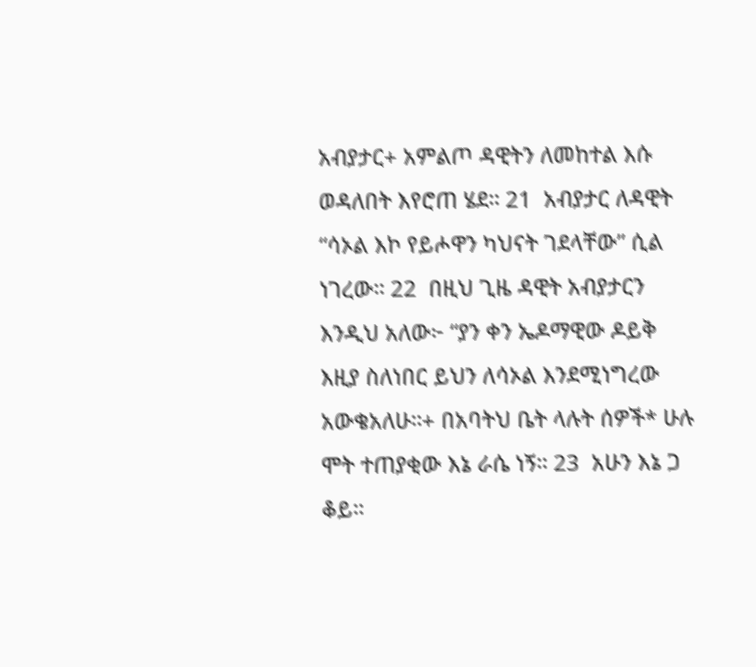አብያታር+ አምልጦ ዳዊትን ለመከተል እሱ ወዳለበት እየሮጠ ሄደ። 21  አብያታር ለዳዊት “ሳኦል እኮ የይሖዋን ካህናት ገደላቸው” ሲል ነገረው። 22  በዚህ ጊዜ ዳዊት አብያታርን እንዲህ አለው፦ “ያን ቀን ኤዶማዊው ዶይቅ እዚያ ስለነበር ይህን ለሳኦል እንደሚነግረው አውቄአለሁ።+ በአባትህ ቤት ላሉት ሰዎች* ሁሉ ሞት ተጠያቂው እኔ ራሴ ነኝ። 23  አሁን እኔ ጋ ቆይ።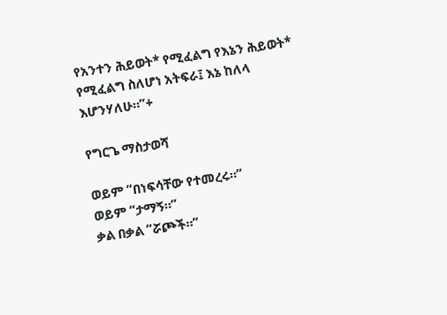የአንተን ሕይወት* የሚፈልግ የእኔን ሕይወት* የሚፈልግ ስለሆነ አትፍራ፤ እኔ ከለላ እሆንሃለሁ።”+

የግርጌ ማስታወሻ

ወይም “በነፍሳቸው የተመረሩ።”
ወይም “ታማኝ።”
ቃል በቃል “ሯጮች።”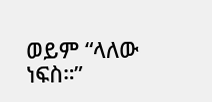ወይም “ላለው ነፍስ።”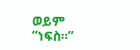ወይም “ነፍስ።”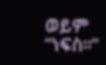ወይም “ነፍስ።”